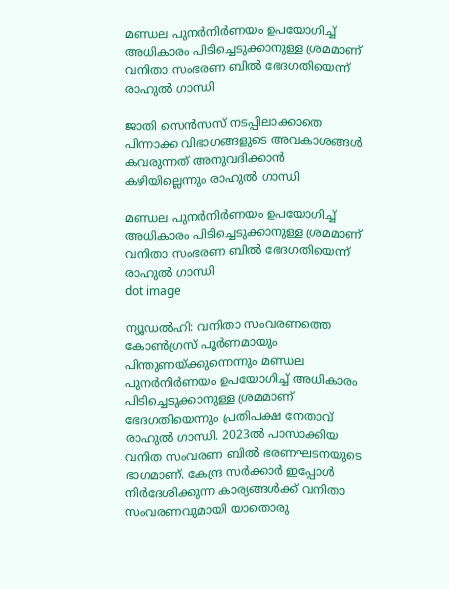മണ്ഡല പുനര്‍നിര്‍ണയം ഉപയോഗിച്ച് അധികാരം പിടിച്ചെടുക്കാനുള്ള ശ്രമമാണ് വനിതാ സംഭരണ ബിൽ ഭേദഗതിയെന്ന് രാഹുൽ ഗാന്ധി

ജാതി സെന്‍സസ് നടപ്പിലാക്കാതെ പിന്നാക്ക വിഭാഗങ്ങളുടെ അവകാശങ്ങള്‍ കവരുന്നത് അനുവദിക്കാന്‍ കഴിയില്ലെന്നും രാഹുൽ ഗാന്ധി

മണ്ഡല പുനര്‍നിര്‍ണയം ഉപയോഗിച്ച് അധികാരം പിടിച്ചെടുക്കാനുള്ള ശ്രമമാണ് വനിതാ സംഭരണ ബിൽ ഭേദഗതിയെന്ന് രാഹുൽ ഗാന്ധി
dot image

ന്യൂഡല്‍ഹി: വനിതാ സംവരണത്തെ കോണ്‍ഗ്രസ് പൂര്‍ണമായും പിന്തുണയ്ക്കുന്നെന്നും മണ്ഡല പുനര്‍നിര്‍ണയം ഉപയോഗിച്ച് അധികാരം പിടിച്ചെടുക്കാനുള്ള ശ്രമമാണ് ഭേദഗതിയെന്നും പ്രതിപക്ഷ നേതാവ് രാഹുല്‍ ഗാന്ധി. 2023ല്‍ പാസാക്കിയ വനിത സംവരണ ബില്‍ ഭരണഘടനയുടെ ഭാഗമാണ്. കേന്ദ്ര സര്‍ക്കാര്‍ ഇപ്പോള്‍ നിര്‍ദേശിക്കുന്ന കാര്യങ്ങള്‍ക്ക് വനിതാ സംവരണവുമായി യാതൊരു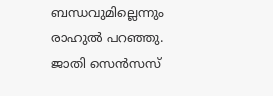ബന്ധവുമില്ലെന്നും രാഹുല്‍ പറഞ്ഞു. ജാതി സെന്‍സസ്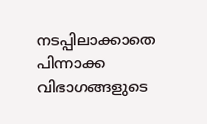നടപ്പിലാക്കാതെ പിന്നാക്ക വിഭാഗങ്ങളുടെ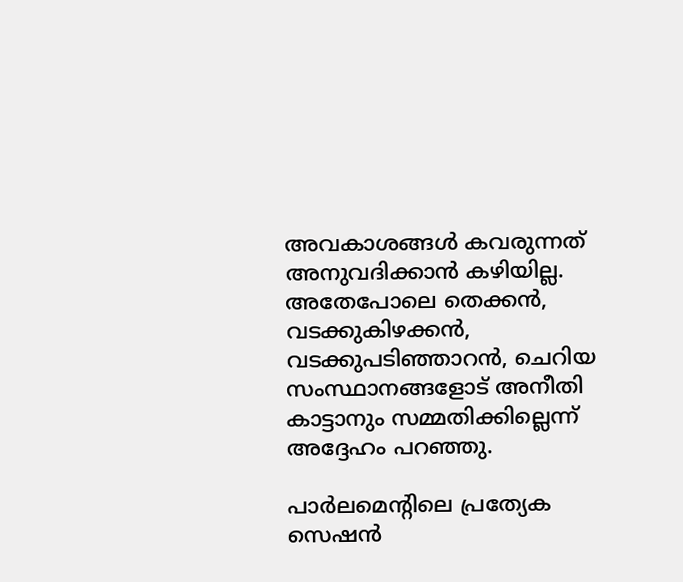അവകാശങ്ങള്‍ കവരുന്നത് അനുവദിക്കാന്‍ കഴിയില്ല. അതേപോലെ തെക്കന്‍, വടക്കുകിഴക്കന്‍, വടക്കുപടിഞ്ഞാറന്‍, ചെറിയ സംസ്ഥാനങ്ങളോട് അനീതി കാട്ടാനും സമ്മതിക്കില്ലെന്ന് അദ്ദേഹം പറഞ്ഞു.

പാര്‍ലമെന്റിലെ പ്രത്യേക സെഷന്‍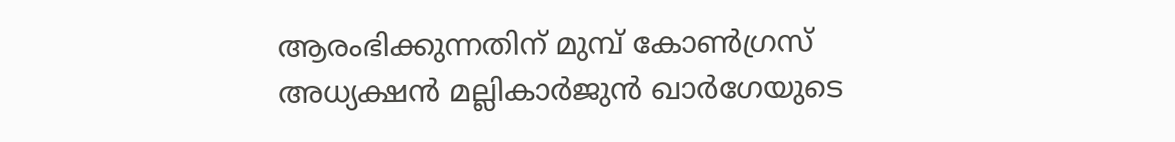ആരംഭിക്കുന്നതിന് മുമ്പ് കോണ്‍ഗ്രസ് അധ്യക്ഷന്‍ മല്ലികാര്‍ജുന്‍ ഖാര്‍ഗേയുടെ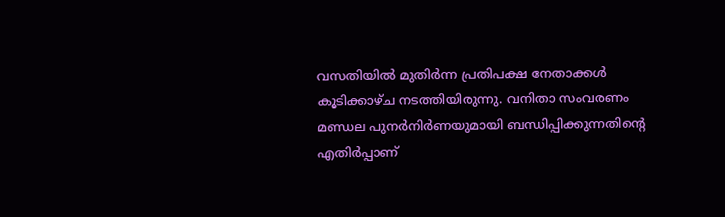വസതിയില്‍ മുതിര്‍ന്ന പ്രതിപക്ഷ നേതാക്കള്‍ കൂടിക്കാഴ്ച നടത്തിയിരുന്നു. വനിതാ സംവരണം മണ്ഡല പുനര്‍നിര്‍ണയുമായി ബന്ധിപ്പിക്കുന്നതിന്റെ എതിര്‍പ്പാണ്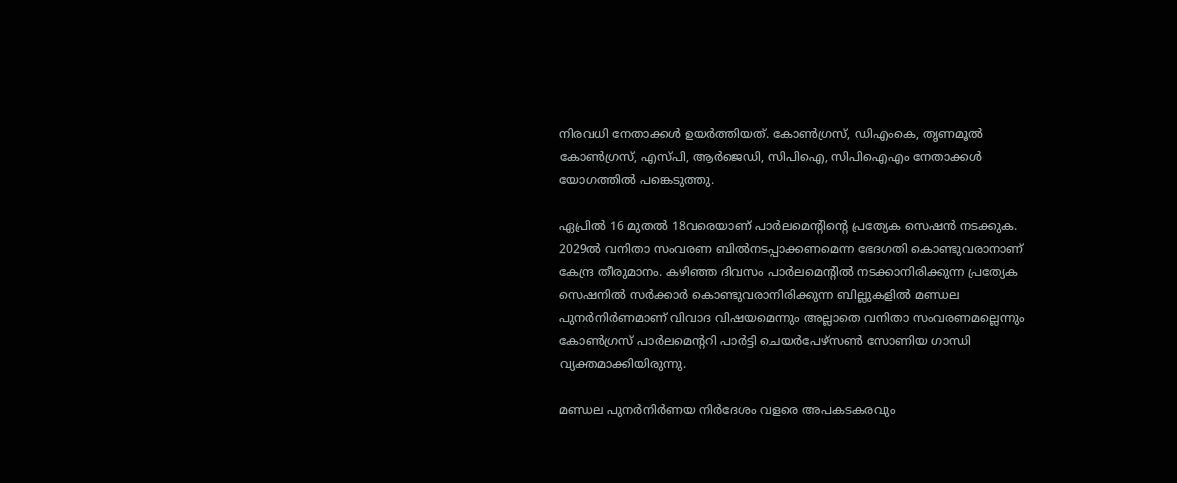നിരവധി നേതാക്കള്‍ ഉയര്‍ത്തിയത്. കോണ്‍ഗ്രസ്, ഡിഎംകെ, തൃണമൂല്‍ കോണ്‍ഗ്രസ്, എസ്പി, ആര്‍ജെഡി, സിപിഐ, സിപിഐഎം നേതാക്കള്‍ യോഗത്തില്‍ പങ്കെടുത്തു.

ഏപ്രില്‍ 16 മുതല്‍ 18വരെയാണ് പാര്‍ലമെന്റിന്റെ പ്രത്യേക സെഷന്‍ നടക്കുക. 2029ല്‍ വനിതാ സംവരണ ബില്‍നടപ്പാക്കണമെന്ന ഭേദഗതി കൊണ്ടുവരാനാണ് കേന്ദ്ര തീരുമാനം. കഴിഞ്ഞ ദിവസം പാര്‍ലമെന്റില്‍ നടക്കാനിരിക്കുന്ന പ്രത്യേക സെഷനില്‍ സര്‍ക്കാര്‍ കൊണ്ടുവരാനിരിക്കുന്ന ബില്ലുകളില്‍ മണ്ഡല പുനര്‍നിര്‍ണമാണ് വിവാദ വിഷയമെന്നും അല്ലാതെ വനിതാ സംവരണമല്ലെന്നും കോണ്‍ഗ്രസ് പാര്‍ലമെന്ററി പാര്‍ട്ടി ചെയര്‍പേഴ്സണ്‍ സോണിയ ഗാന്ധി വ്യക്തമാക്കിയിരുന്നു.

മണ്ഡല പുനര്‍നിര്‍ണയ നിര്‍ദേശം വളരെ അപകടകരവും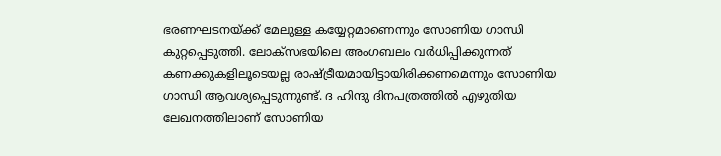ഭരണഘടനയ്ക്ക് മേലുള്ള കയ്യേറ്റമാണെന്നും സോണിയ ഗാന്ധി കുറ്റപ്പെടുത്തി. ലോക്സഭയിലെ അംഗബലം വര്‍ധിപ്പിക്കുന്നത് കണക്കുകളിലൂടെയല്ല രാഷ്ട്രീയമായിട്ടായിരിക്കണമെന്നും സോണിയ ഗാന്ധി ആവശ്യപ്പെടുന്നുണ്ട്. ദ ഹിന്ദു ദിനപത്രത്തില്‍ എഴുതിയ ലേഖനത്തിലാണ് സോണിയ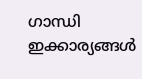ഗാന്ധി ഇക്കാര്യങ്ങള്‍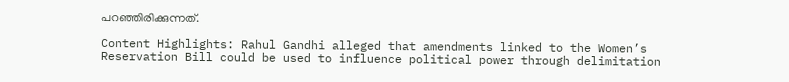പറഞ്ഞിരിക്കുന്നത്.

Content Highlights: Rahul Gandhi alleged that amendments linked to the Women’s Reservation Bill could be used to influence political power through delimitation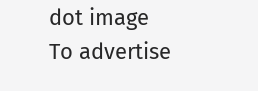dot image
To advertise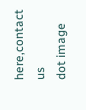here,contact us
dot image